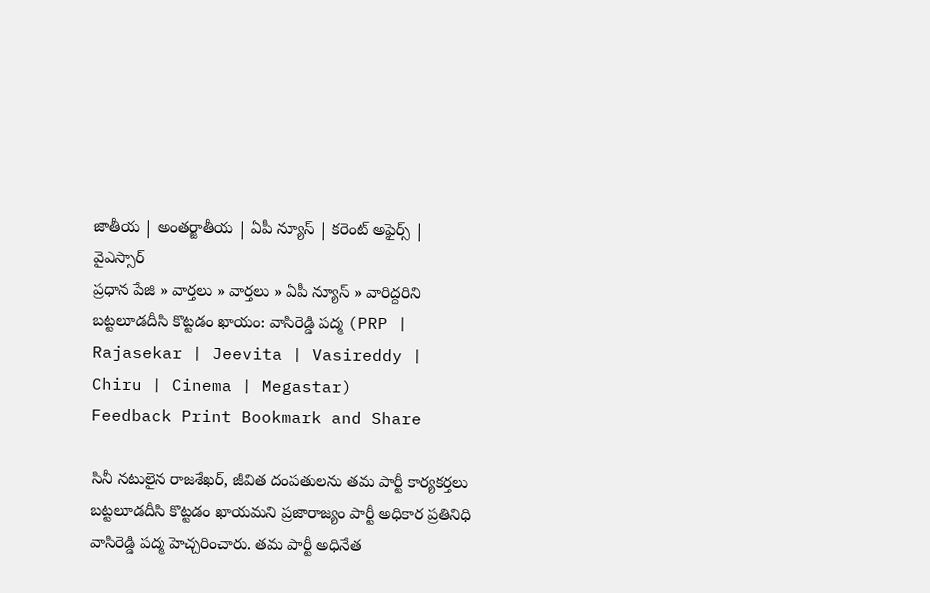జాతీయ | అంతర్జాతీయ | ఏపీ న్యూస్ | కరెంట్ అఫైర్స్ | వైఎస్సార్
ప్రధాన పేజి » వార్తలు » వార్తలు » ఏపీ న్యూస్ » వారిద్దరిని బట్టలూడదీసి కొట్టడం ఖాయం: వాసిరెడ్డి పద్మ (PRP | Rajasekar | Jeevita | Vasireddy | Chiru | Cinema | Megastar)
Feedback Print Bookmark and Share

సినీ నటులైన రాజశేఖర్, జీవిత దంపతులను తమ పార్టీ కార్యకర్తలు బట్టలూడదీసి కొట్టడం ఖాయమని ప్రజారాజ్యం పార్టీ అధికార ప్రతినిధి వాసిరెడ్డి పద్మ హెచ్చరించారు. తమ పార్టీ అధినేత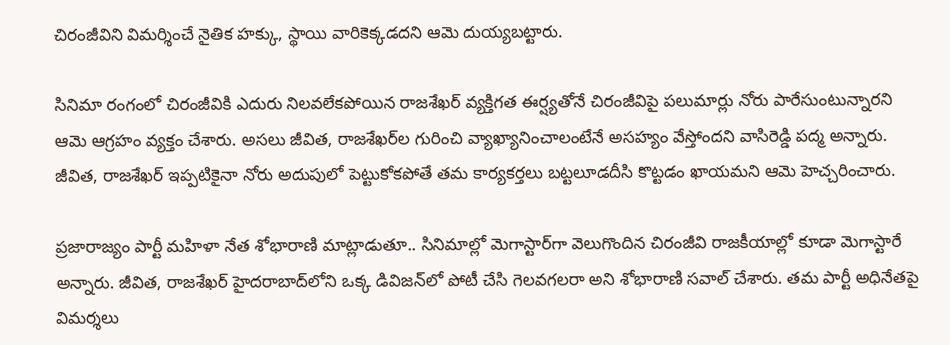చిరంజీవిని విమర్శించే నైతిక హక్కు, స్థాయి వారికెక్కడదని ఆమె దుయ్యబట్టారు.

సినిమా రంగంలో చిరంజీవికి ఎదురు నిలవలేకపోయిన రాజశేఖర్ వ్యక్తిగత ఈర్ష్యతోనే చిరంజీవిపై పలుమార్లు నోరు పారేసుంటున్నారని ఆమె ఆగ్రహం వ్యక్తం చేశారు. అసలు జీవిత, రాజశేఖర్‌ల గురించి వ్యాఖ్యానించాలంటేనే అసహ్యం వేస్తోందని వాసిరెడ్డి పద్మ అన్నారు. జీవిత, రాజశేఖర్ ఇప్పటికైనా నోరు అదుపులో పెట్టుకోకపోతే తమ కార్యకర్తలు బట్టలూడదీసి కొట్టడం ఖాయమని ఆమె హెచ్చరించారు.

ప్రజారాజ్యం పార్టీ మహిళా నేత శోభారాణి మాట్లాడుతూ.. సినిమాల్లో మెగాస్టార్‌గా వెలుగొందిన చిరంజీవి రాజకీయాల్లో కూడా మెగాస్టారే అన్నారు. జీవిత, రాజశేఖర్ హైదరాబాద్‌లోని ఒక్క డివిజన్‌లో పోటీ చేసి గెలవగలరా అని శోభారాణి సవాల్ చేశారు. తమ పార్టీ అధినేతపై విమర్శలు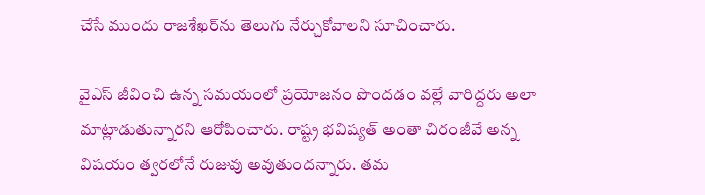చేసే ముందు రాజశేఖర్‌ను తెలుగు నేర్చుకోవాలని సూచించారు.

వైఎస్ జీవించి ఉన్న సమయంలో ప్రయోజనం పొందడం వల్లే వారిద్దరు అలా మాట్లాడుతున్నారని ఆరోపించారు. రాష్ట్ర భవిష్యత్ అంతా చిరంజీవే అన్న విషయం త్వరలోనే రుజువు అవుతుందన్నారు. తమ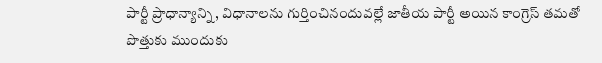పార్టీ ప్రాధాన్యాన్ని, విధానాలను గుర్తించినందువల్లే జాతీయ పార్టీ అయిన కాంగ్రెస్ తమతో పొత్తుకు ముందుకు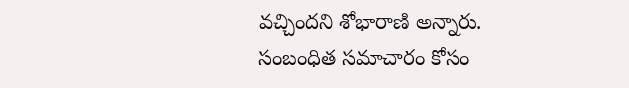వచ్చిందని శోభారాణి అన్నారు.
సంబంధిత సమాచారం కోసం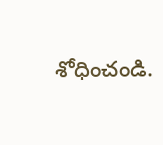శోధించండి.